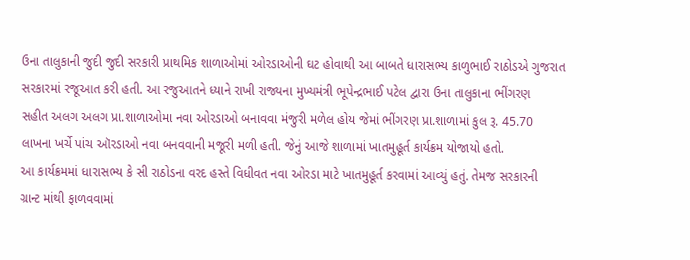ઉના તાલુકાની જુદી જુદી સરકારી પ્રાથમિક શાળાઓમાં ઓરડાઓની ઘટ હોવાથી આ બાબતે ધારાસભ્ય કાળુભાઈ રાઠોડએ ગુજરાત
સરકારમાં રજૂઆત કરી હતી. આ રજુઆતને ધ્યાને રાખી રાજ્યના મુખ્યમંત્રી ભૂપેન્દ્રભાઈ પટેલ દ્વારા ઉના તાલુકાના ભીંગરણ
સહીત અલગ અલગ પ્રા.શાળાઓમા નવા ઓરડાઓ બનાવવા મંજુરી મળેલ હોય જેમાં ભીંગરણ પ્રા.શાળામાં કુલ રૂ. 45.70
લાખના ખર્ચે પાંચ ઑરડાઓ નવા બનવવાની મજૂરી મળી હતી. જેનું આજે શાળામાં ખાતમુહૂર્ત કાર્યક્રમ યોજાયો હતો.
આ કાર્યક્રમમાં ધારાસભ્ય કે સી રાઠોડના વરદ હસ્તે વિધીવત નવા ઓરડા માટે ખાતમુહૂર્ત કરવામાં આવ્યું હતું. તેમજ સરકારની
ગ્રાન્ટ માંથી ફાળવવામાં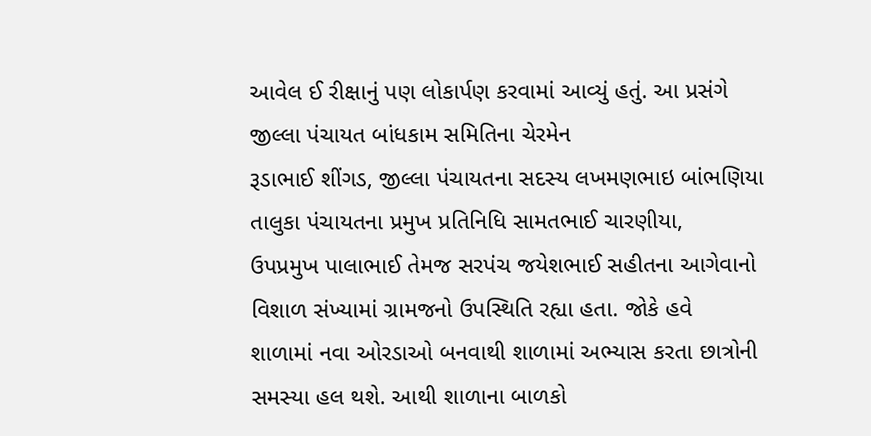આવેલ ઈ રીક્ષાનું પણ લોકાર્પણ કરવામાં આવ્યું હતું. આ પ્રસંગે જીલ્લા પંચાયત બાંધકામ સમિતિના ચેરમેન
રૂડાભાઈ શીંગડ, જીલ્લા પંચાયતના સદસ્ય લખમણભાઇ બાંભણિયા તાલુકા પંચાયતના પ્રમુખ પ્રતિનિધિ સામતભાઈ ચારણીયા,
ઉપપ્રમુખ પાલાભાઈ તેમજ સરપંચ જયેશભાઈ સહીતના આગેવાનો વિશાળ સંખ્યામાં ગ્રામજનો ઉપસ્થિતિ રહ્યા હતા. જોકે હવે
શાળામાં નવા ઓરડાઓ બનવાથી શાળામાં અભ્યાસ કરતા છાત્રોની સમસ્યા હલ થશે. આથી શાળાના બાળકો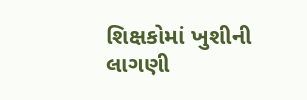શિક્ષકોમાં ખુશીની
લાગણી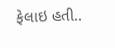ફેલાઇ હતી..